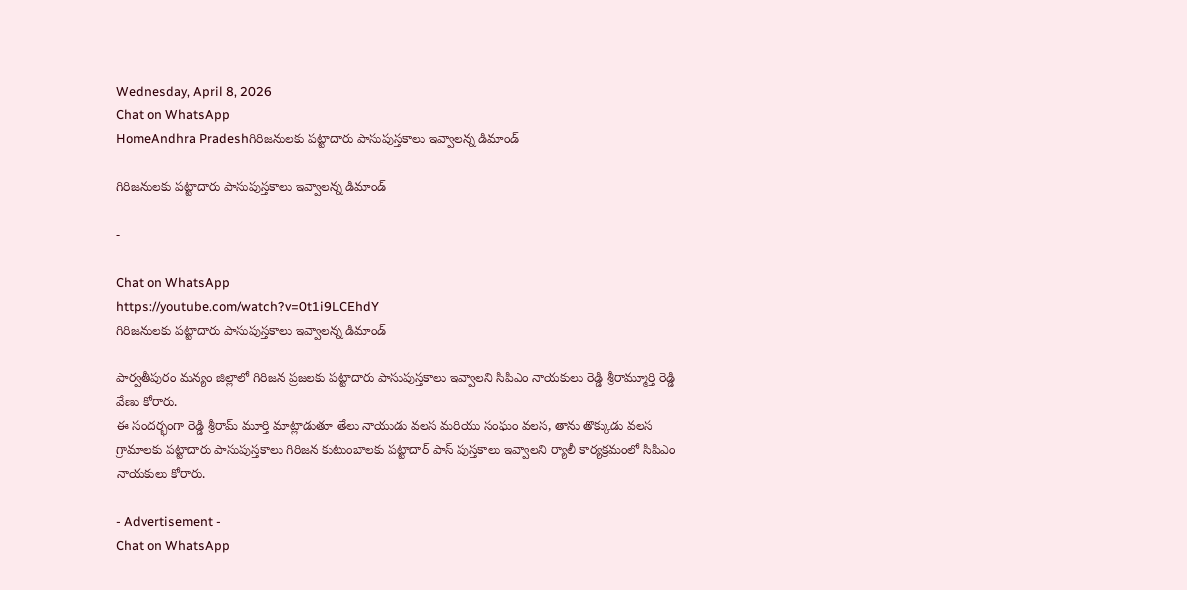Wednesday, April 8, 2026
Chat on WhatsApp
HomeAndhra Pradeshగిరిజనులకు పట్టాదారు పాసుపుస్తకాలు ఇవ్వాలన్న డిమాండ్

గిరిజనులకు పట్టాదారు పాసుపుస్తకాలు ఇవ్వాలన్న డిమాండ్

-

Chat on WhatsApp
https://youtube.com/watch?v=0t1i9LCEhdY
గిరిజనులకు పట్టాదారు పాసుపుస్తకాలు ఇవ్వాలన్న డిమాండ్

పార్వతీపురం మన్యం జిల్లాలో గిరిజన ప్రజలకు పట్టాదారు పాసుపుస్తకాలు ఇవ్వాలని సిపిఎం నాయకులు రెడ్డి శ్రీరామ్మూర్తి రెడ్డి వేణు కోరారు.
ఈ సందర్భంగా రెడ్డి శ్రీరామ్ మూర్తి మాట్లాడుతూ తేలు నాయుడు వలస మరియు సంఘం వలస, తాను తొక్కుడు వలస గ్రామాలకు పట్టాదారు పాసుపుస్తకాలు గిరిజన కుటుంబాలకు పట్టాదార్ పాస్ పుస్తకాలు ఇవ్వాలని ర్యాలీ కార్యక్రమంలో సిపిఎం నాయకులు కోరారు.

- Advertisement -
Chat on WhatsApp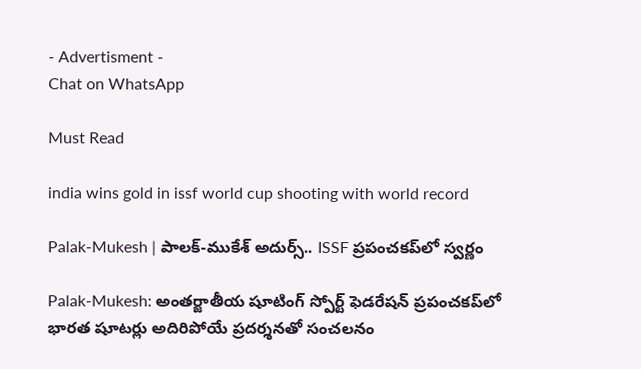- Advertisment -
Chat on WhatsApp

Must Read

india wins gold in issf world cup shooting with world record

Palak-Mukesh | పాలక్-ముకేశ్ అదుర్స్.. ISSF ప్రపంచకప్‌లో స్వర్ణం

Palak-Mukesh: అంతర్జాతీయ షూటింగ్ స్పోర్ట్ ఫెడరేషన్ ప్రపంచకప్‌లో భారత షూటర్లు అదిరిపోయే ప్రదర్శనతో సంచలనం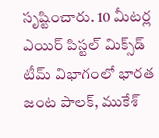సృష్టించారు. 10 మీటర్ల ఎయిర్ పిస్టల్ మిక్స్‌డ్ టీమ్ విభాగంలో భారత జంట పాలక్, ముకేశ్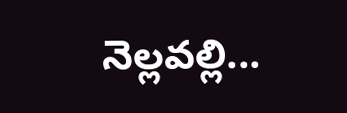నెల్లవల్లి...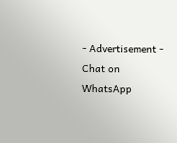- Advertisement -
Chat on WhatsApp